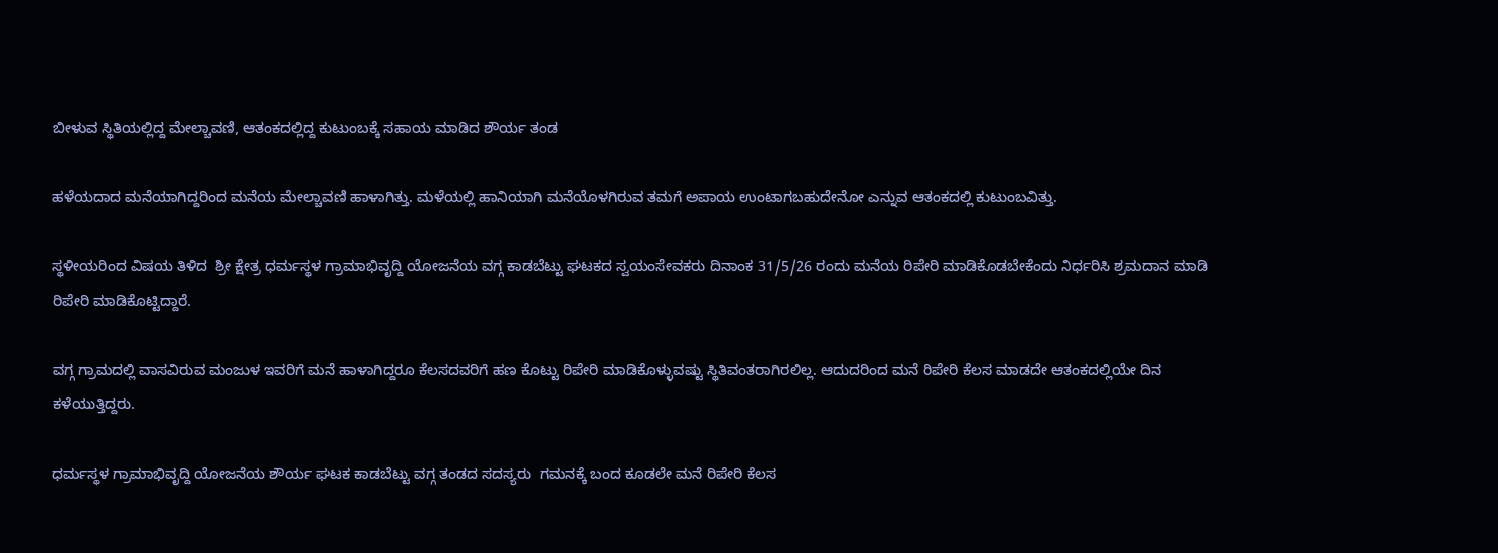ಬೀಳುವ ಸ್ಥಿತಿಯಲ್ಲಿದ್ದ ಮೇಲ್ಚಾವಣಿ, ಆತಂಕದಲ್ಲಿದ್ದ ಕುಟುಂಬಕ್ಕೆ ಸಹಾಯ ಮಾಡಿದ ಶೌರ್ಯ ತಂಡ

ಹಳೆಯದಾದ ಮನೆಯಾಗಿದ್ದರಿಂದ ಮನೆಯ ಮೇಲ್ಚಾವಣಿ ಹಾಳಾಗಿತ್ತು. ಮಳೆಯಲ್ಲಿ ಹಾನಿಯಾಗಿ ಮನೆಯೊಳಗಿರುವ ತಮಗೆ ಅಪಾಯ ಉಂಟಾಗಬಹುದೇನೋ ಎನ್ನುವ ಆತಂಕದಲ್ಲಿ ಕುಟುಂಬವಿತ್ತು.

ಸ್ಥಳೀಯರಿಂದ ವಿಷಯ ತಿಳಿದ  ಶ್ರೀ ಕ್ಷೇತ್ರ ಧರ್ಮಸ್ಥಳ ಗ್ರಾಮಾಭಿವೃದ್ದಿ ಯೋಜನೆಯ ವಗ್ಗ ಕಾಡಬೆಟ್ಟು ಘಟಕದ ಸ್ವಯಂಸೇವಕರು ದಿನಾಂಕ 31/5/26 ರಂದು ಮನೆಯ ರಿಪೇರಿ ಮಾಡಿಕೊಡಬೇಕೆಂದು ನಿರ್ಧರಿಸಿ ಶ್ರಮದಾನ ಮಾಡಿ ರಿಪೇರಿ ಮಾಡಿಕೊಟ್ಟಿದ್ದಾರೆ.

ವಗ್ಗ ಗ್ರಾಮದಲ್ಲಿ ವಾಸವಿರುವ ಮಂಜುಳ ಇವರಿಗೆ ಮನೆ ಹಾಳಾಗಿದ್ದರೂ ಕೆಲಸದವರಿಗೆ ಹಣ ಕೊಟ್ಟು ರಿಪೇರಿ ಮಾಡಿಕೊಳ್ಳುವಷ್ಟು ಸ್ಥಿತಿವಂತರಾಗಿರಲಿಲ್ಲ. ಆದುದರಿಂದ ಮನೆ ರಿಪೇರಿ ಕೆಲಸ ಮಾಡದೇ ಆತಂಕದಲ್ಲಿಯೇ ದಿನ ಕಳೆಯುತ್ತಿದ್ದರು.

ಧರ್ಮಸ್ಥಳ ಗ್ರಾಮಾಭಿವೃದ್ದಿ ಯೋಜನೆಯ ಶೌರ್ಯ ಘಟಕ ಕಾಡಬೆಟ್ಟು ವಗ್ಗ ತಂಡದ ಸದಸ್ಯರು  ಗಮನಕ್ಕೆ ಬಂದ ಕೂಡಲೇ ಮನೆ ರಿಪೇರಿ ಕೆಲಸ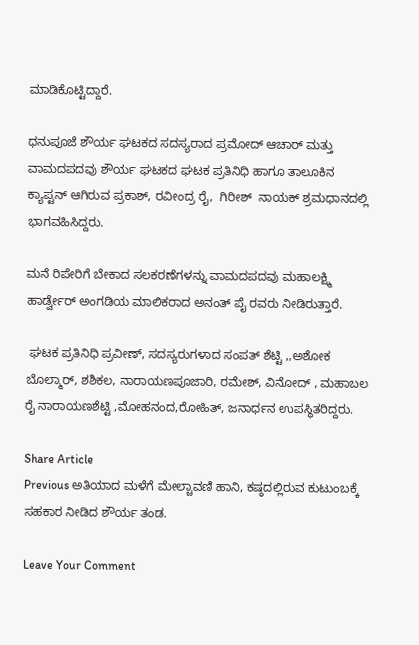ಮಾಡಿಕೊಟ್ಟಿದ್ದಾರೆ.

ಧನುಪೂಜೆ ಶೌರ್ಯ ಘಟಕದ ಸದಸ್ಯರಾದ ಪ್ರಮೋದ್ ಆಚಾರ್ ಮತ್ತು ವಾಮದಪದವು ಶೌರ್ಯ ಘಟಕದ ಘಟಕ ಪ್ರತಿನಿಧಿ ಹಾಗೂ ತಾಲೂಕಿನ ಕ್ಯಾಪ್ಟನ್ ಆಗಿರುವ ಪ್ರಕಾಶ್, ರವೀಂದ್ರ ರೈ,  ಗಿರೀಶ್  ನಾಯಕ್ ಶ್ರಮಧಾನದಲ್ಲಿ ಭಾಗವಹಿಸಿದ್ದರು.

ಮನೆ ರಿಪೇರಿಗೆ ಬೇಕಾದ ಸಲಕರಣೆಗಳನ್ನು ವಾಮದಪದವು ಮಹಾಲಕ್ಷ್ಮಿ ಹಾರ್ಡ್ವೇರ್ ಅಂಗಡಿಯ ಮಾಲಿಕರಾದ ಅನಂತ್ ಪೈ ರವರು ನೀಡಿರುತ್ತಾರೆ.

 ಘಟಕ ಪ್ರತಿನಿಧಿ ಪ್ರವೀಣ್, ಸದಸ್ಯರುಗಳಾದ ಸಂಪತ್ ಶೆಟ್ಟಿ ,,ಅಶೋಕ ಬೊಲ್ಮಾರ್, ಶಶಿಕಲ, ನಾರಾಯಣಪೂಜಾರಿ, ರಮೇಶ್, ವಿನೋದ್ , ಮಹಾಬಲ ರೈ ನಾರಾಯಣಶೆಟ್ಟಿ ,ಮೋಹನಂದ,ರೋಹಿತ್, ಜನಾರ್ಧನ ಉಪಸ್ಥಿತರಿದ್ದರು.

Share Article
Previous ಅತಿಯಾದ ಮಳೆಗೆ ಮೇಲ್ಚಾವಣಿ ಹಾನಿ, ಕಷ್ಠದಲ್ಲಿರುವ ಕುಟುಂಬಕ್ಕೆ ಸಹಕಾರ ನೀಡಿದ ಶೌರ್ಯ ತಂಡ.

Leave Your Comment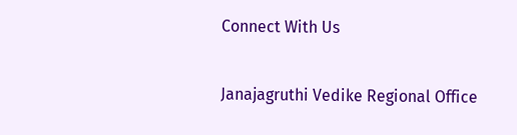Connect With Us

Janajagruthi Vedike Regional Office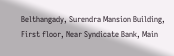Belthangady, Surendra Mansion Building, First floor, Near Syndicate Bank, Main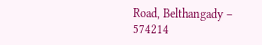Road, Belthangady – 574214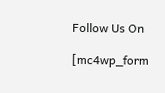Follow Us On

[mc4wp_form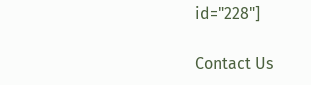id="228"]

Contact Us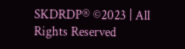SKDRDP® ©2023 | All Rights Reserved